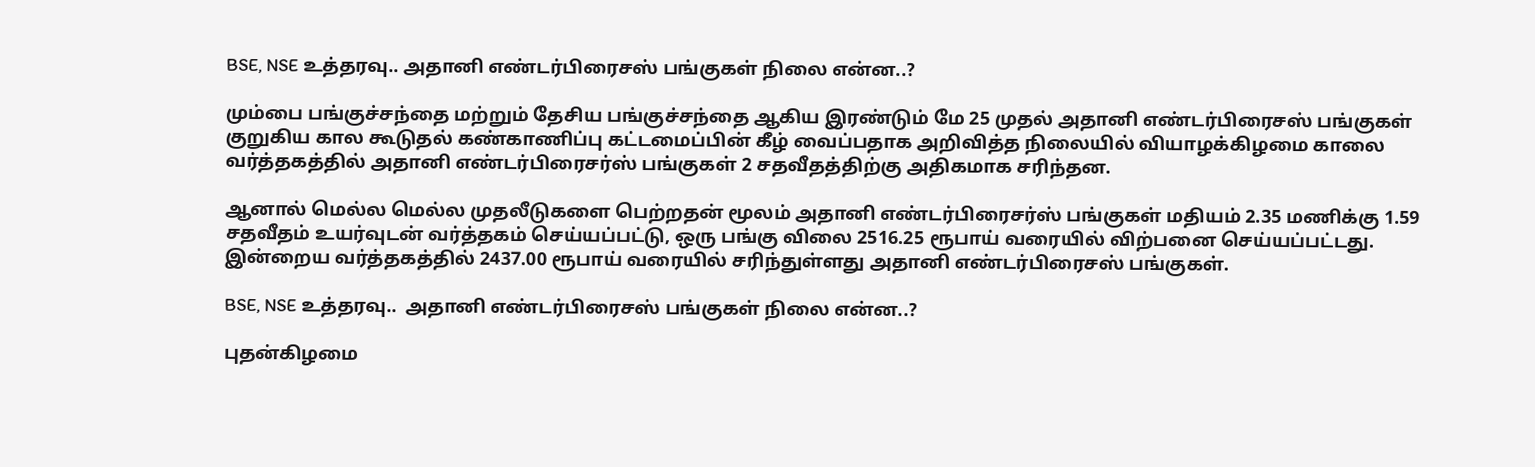BSE, NSE உத்தரவு.. அதானி எண்டர்பிரைசஸ் பங்குகள் நிலை என்ன..?

மும்பை பங்குச்சந்தை மற்றும் தேசிய பங்குச்சந்தை ஆகிய இரண்டும் மே 25 முதல் அதானி எண்டர்பிரைசஸ் பங்குகள் குறுகிய கால கூடுதல் கண்காணிப்பு கட்டமைப்பின் கீழ் வைப்பதாக அறிவித்த நிலையில் வியாழக்கிழமை காலை வர்த்தகத்தில் அதானி எண்டர்பிரைசர்ஸ் பங்குகள் 2 சதவீதத்திற்கு அதிகமாக சரிந்தன.

ஆனால் மெல்ல மெல்ல முதலீடுகளை பெற்றதன் மூலம் அதானி எண்டர்பிரைசர்ஸ் பங்குகள் மதியம் 2.35 மணிக்கு 1.59 சதவீதம் உயர்வுடன் வர்த்தகம் செய்யப்பட்டு, ஒரு பங்கு விலை 2516.25 ரூபாய் வரையில் விற்பனை செய்யப்பட்டது. இன்றைய வர்த்தகத்தில் 2437.00 ரூபாய் வரையில் சரிந்துள்ளது அதானி எண்டர்பிரைசஸ் பங்குகள்.

BSE, NSE உத்தரவு..  அதானி எண்டர்பிரைசஸ் பங்குகள் நிலை என்ன..?

புதன்கிழமை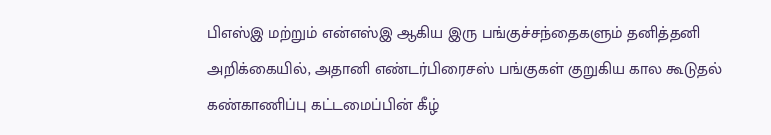பிஎஸ்இ மற்றும் என்எஸ்இ ஆகிய இரு பங்குச்சந்தைகளும் தனித்தனி அறிக்கையில், அதானி எண்டர்பிரைசஸ் பங்குகள் குறுகிய கால கூடுதல் கண்காணிப்பு கட்டமைப்பின் கீழ்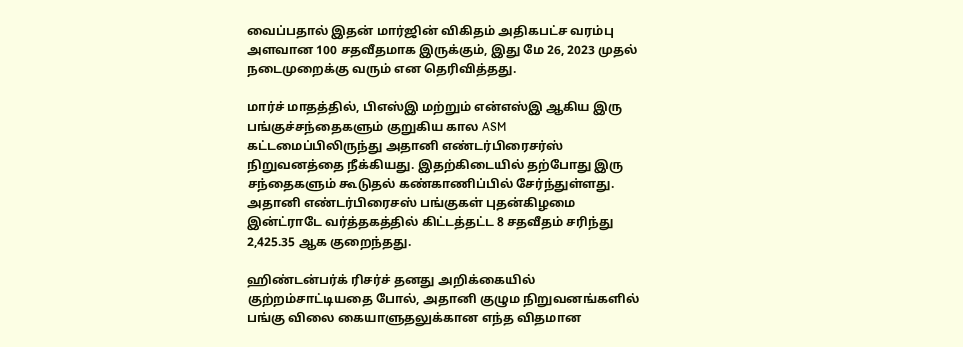வைப்பதால் இதன் மார்ஜின் விகிதம் அதிகபட்ச வரம்பு அளவான 100 சதவீதமாக இருக்கும், இது மே 26, 2023 முதல் நடைமுறைக்கு வரும் என தெரிவித்தது.

மார்ச் மாதத்தில், பிஎஸ்இ மற்றும் என்எஸ்இ ஆகிய இரு பங்குச்சந்தைகளும் குறுகிய கால ASM கட்டமைப்பிலிருந்து அதானி எண்டர்பிரைசர்ஸ் நிறுவனத்தை நீக்கியது. இதற்கிடையில் தற்போது இரு சந்தைகளும் கூடுதல் கண்காணிப்பில் சேர்ந்துள்ளது. அதானி எண்டர்பிரைசஸ் பங்குகள் புதன்கிழமை இன்ட்ராடே வர்த்தகத்தில் கிட்டத்தட்ட 8 சதவீதம் சரிந்து 2,425.35 ஆக குறைந்தது.

ஹிண்டன்பர்க் ரிசர்ச் தனது அறிக்கையில் குற்றம்சாட்டியதை போல், அதானி குழும நிறுவனங்களில் பங்கு விலை கையாளுதலுக்கான எந்த விதமான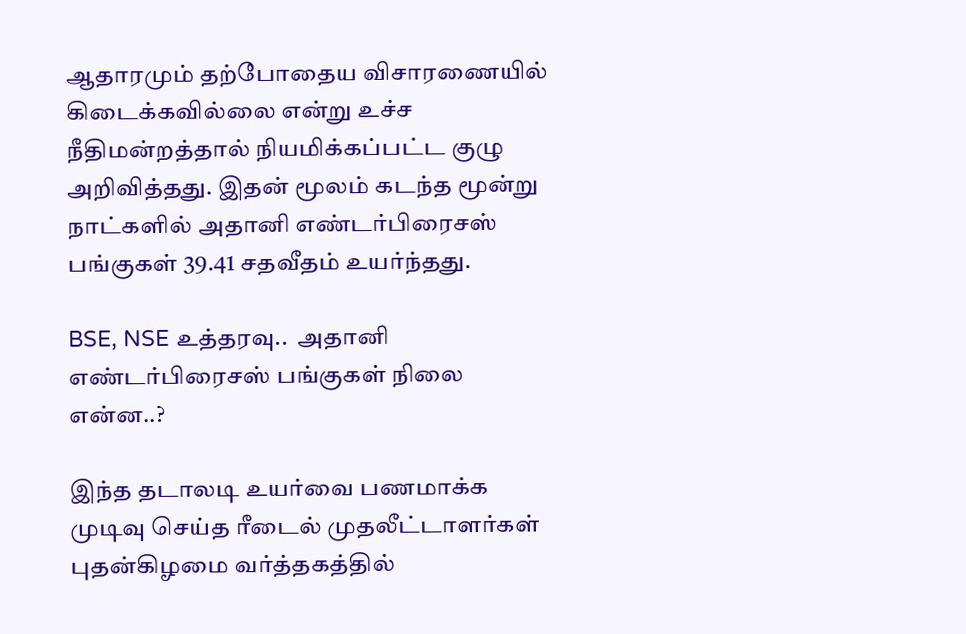ஆதாரமும் தற்போதைய விசாரணையில் கிடைக்கவில்லை என்று உச்ச நீதிமன்றத்தால் நியமிக்கப்பட்ட குழு அறிவித்தது. இதன் மூலம் கடந்த மூன்று நாட்களில் அதானி எண்டர்பிரைசஸ் பங்குகள் 39.41 சதவீதம் உயர்ந்தது.

BSE, NSE உத்தரவு..  அதானி எண்டர்பிரைசஸ் பங்குகள் நிலை என்ன..?

இந்த தடாலடி உயர்வை பணமாக்க முடிவு செய்த ரீடைல் முதலீட்டாளர்கள் புதன்கிழமை வர்த்தகத்தில்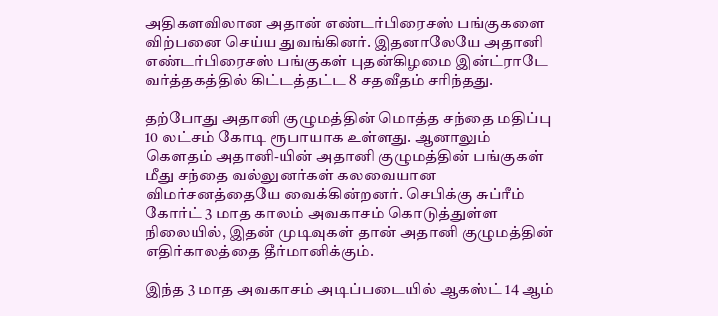அதிகளவிலான அதான் எண்டர்பிரைசஸ் பங்குகளை விற்பனை செய்ய துவங்கினர். இதனாலேயே அதானி எண்டர்பிரைசஸ் பங்குகள் புதன்கிழமை இன்ட்ராடே வர்த்தகத்தில் கிட்டத்தட்ட 8 சதவீதம் சரிந்தது.

தற்போது அதானி குழுமத்தின் மொத்த சந்தை மதிப்பு 10 லட்சம் கோடி ரூபாயாக உள்ளது. ஆனாலும் கௌதம் அதானி-யின் அதானி குழுமத்தின் பங்குகள் மீது சந்தை வல்லுனர்கள் கலவையான விமர்சனத்தையே வைக்கின்றனர். செபிக்கு சுப்ரீம் கோர்ட் 3 மாத காலம் அவகாசம் கொடுத்துள்ள நிலையில், இதன் முடிவுகள் தான் அதானி குழுமத்தின் எதிர்காலத்தை தீர்மானிக்கும்.

இந்த 3 மாத அவகாசம் அடிப்படையில் ஆகஸ்ட் 14 ஆம்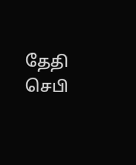தேதி செபி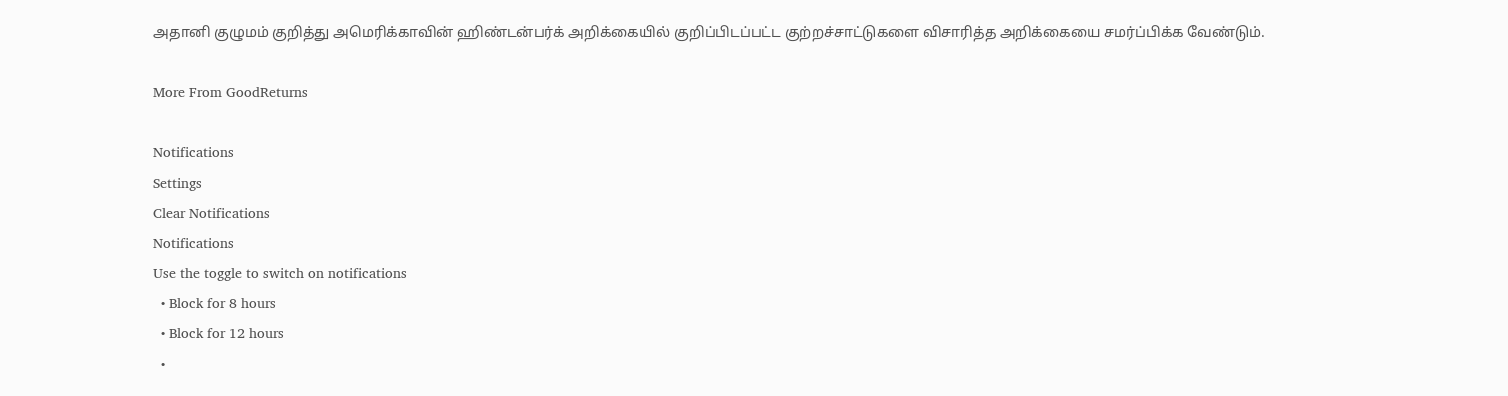அதானி குழுமம் குறித்து அமெரிக்காவின் ஹிண்டன்பர்க் அறிக்கையில் குறிப்பிடப்பட்ட குற்றச்சாட்டுகளை விசாரித்த அறிக்கையை சமர்ப்பிக்க வேண்டும்.

More From GoodReturns

Notifications
Settings
Clear Notifications
Notifications
Use the toggle to switch on notifications
  • Block for 8 hours
  • Block for 12 hours
  •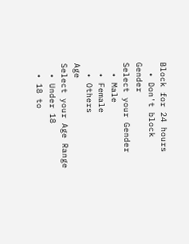Block for 24 hours
  • Don't block
Gender
Select your Gender
  • Male
  • Female
  • Others
Age
Select your Age Range
  • Under 18
  • 18 to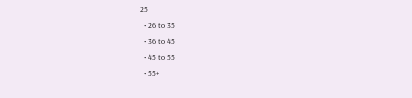25
  • 26 to 35
  • 36 to 45
  • 45 to 55
  • 55+